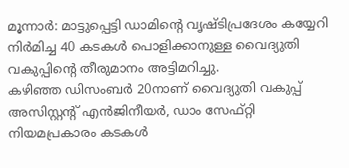മൂന്നാർ: മാട്ടുപ്പെട്ടി ഡാമിന്റെ വൃഷ്ടിപ്രദേശം കയ്യേറി നിർമിച്ച 40 കടകൾ പൊളിക്കാനുള്ള വൈദ്യുതി വകുപ്പിന്റെ തീരുമാനം അട്ടിമറിച്ചു.
കഴിഞ്ഞ ഡിസംബർ 20നാണ് വൈദ്യുതി വകുപ്പ് അസിസ്റ്റന്റ് എൻജിനീയർ, ഡാം സേഫ്റ്റി നിയമപ്രകാരം കടകൾ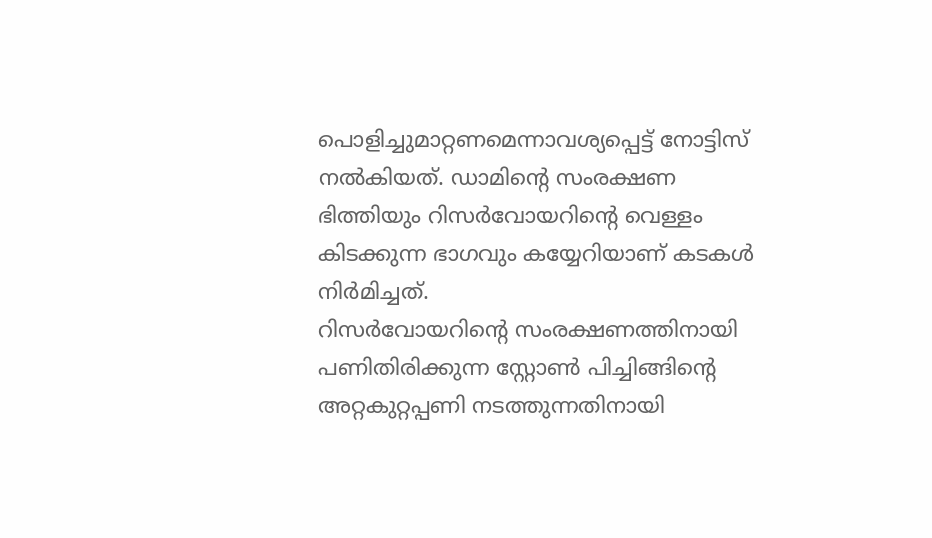പൊളിച്ചുമാറ്റണമെന്നാവശ്യപ്പെട്ട് നോട്ടിസ് നൽകിയത്. ഡാമിന്റെ സംരക്ഷണ ഭിത്തിയും റിസർവോയറിന്റെ വെള്ളം കിടക്കുന്ന ഭാഗവും കയ്യേറിയാണ് കടകൾ നിർമിച്ചത്.
റിസർവോയറിന്റെ സംരക്ഷണത്തിനായി പണിതിരിക്കുന്ന സ്റ്റോൺ പിച്ചിങ്ങിന്റെ അറ്റകുറ്റപ്പണി നടത്തുന്നതിനായി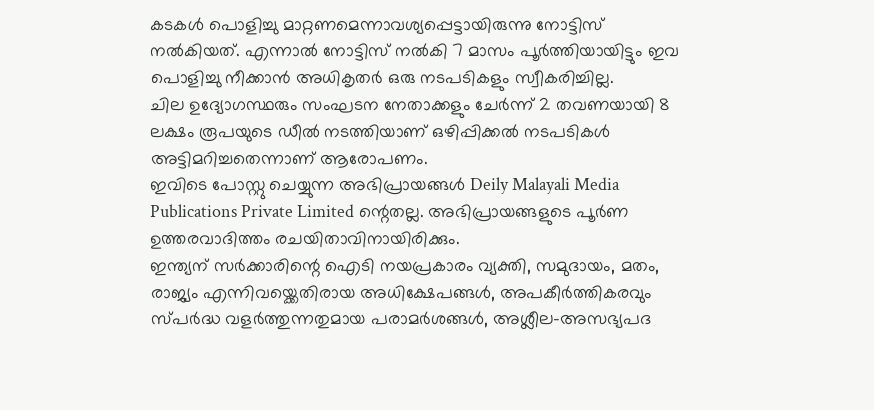കടകൾ പൊളിച്ചു മാറ്റണമെന്നാവശ്യപ്പെട്ടായിരുന്നു നോട്ടിസ് നൽകിയത്. എന്നാൽ നോട്ടിസ് നൽകി 7 മാസം പൂർത്തിയായിട്ടും ഇവ പൊളിച്ചു നീക്കാൻ അധികൃതർ ഒരു നടപടികളും സ്വീകരിച്ചില്ല.
ചില ഉദ്യോഗസ്ഥരും സംഘടന നേതാക്കളും ചേർന്ന് 2 തവണയായി 8 ലക്ഷം രൂപയുടെ ഡീൽ നടത്തിയാണ് ഒഴിപ്പിക്കൽ നടപടികൾ അട്ടിമറിച്ചതെന്നാണ് ആരോപണം.
ഇവിടെ പോസ്റ്റു ചെയ്യുന്ന അഭിപ്രായങ്ങൾ Deily Malayali Media Publications Private Limited ന്റെതല്ല. അഭിപ്രായങ്ങളുടെ പൂർണ ഉത്തരവാദിത്തം രചയിതാവിനായിരിക്കും.
ഇന്ത്യന് സർക്കാരിന്റെ ഐടി നയപ്രകാരം വ്യക്തി, സമുദായം, മതം, രാജ്യം എന്നിവയ്ക്കെതിരായ അധിക്ഷേപങ്ങൾ, അപകീർത്തികരവും സ്പർദ്ധ വളർത്തുന്നതുമായ പരാമർശങ്ങൾ, അശ്ലീല-അസഭ്യപദ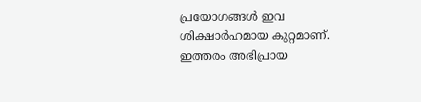പ്രയോഗങ്ങൾ ഇവ ശിക്ഷാർഹമായ കുറ്റമാണ്. ഇത്തരം അഭിപ്രായ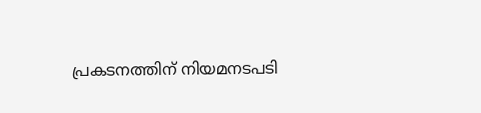പ്രകടനത്തിന് നിയമനടപടി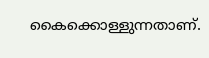കൈക്കൊള്ളുന്നതാണ്.